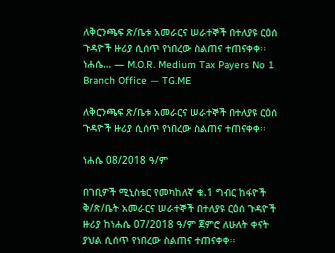ለቅርንጫፍ ጽ/ቤቱ አመራርና ሠራተኞች በተለያዩ ርዕሰ ጉዳዮች ዙሪያ ሲሰጥ የነበረው ስልጠና ተጠናቀቀ፡፡ ነሐሴ… — M.O.R. Medium Tax Payers No 1 Branch Office — TG.ME

ለቅርንጫፍ ጽ/ቤቱ አመራርና ሠራተኞች በተለያዩ ርዕሰ ጉዳዮች ዙሪያ ሲሰጥ የነበረው ስልጠና ተጠናቀቀ፡፡

ነሐሴ 08/2018 ዓ/ም

በገቢዎች ሚኒስቴር የመካከለኛ ቁ.1 ግብር ከፋዮች ቅ/ጽ/ቤት አመራርና ሠራተኞች በተለያዩ ርዕሰ ጉዳዮች ዙሪያ ከነሐሴ 07/2018 ዓ/ም ጀምሮ ለሁለት ቀናት ያህል ሲሰጥ የነበረው ስልጠና ተጠናቀቀ፡፡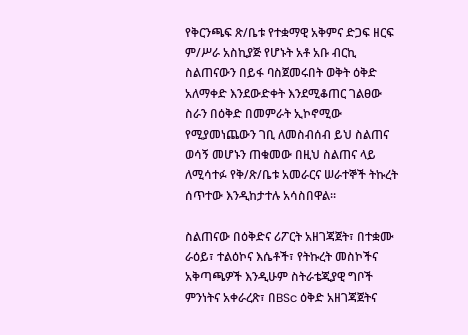የቅርንጫፍ ጽ/ቤቱ የተቋማዊ አቅምና ድጋፍ ዘርፍ ም/ሥራ አስኪያጅ የሆኑት አቶ አቡ ብርኪ ስልጠናውን በይፋ ባስጀመሩበት ወቅት ዕቅድ አለማቀድ እንደውድቀት እንደሚቆጠር ገልፀው ስራን በዕቅድ በመምራት ኢኮኖሚው የሚያመነጨውን ገቢ ለመስብሰብ ይህ ስልጠና ወሳኝ መሆኑን ጠቁመው በዚህ ስልጠና ላይ ለሚሳተፉ የቅ/ጽ/ቤቱ አመራርና ሠራተኞች ትኩረት ሰጥተው እንዲከታተሉ አሳስበዋል።

ስልጠናው በዕቅድና ሪፖርት አዘገጃጀት፣ በተቋሙ ራዕይ፣ ተልዕኮና እሴቶች፣ የትኩረት መስኮችና አቅጣጫዎች እንዲሁም ስትራቴጂያዊ ግቦች ምንነትና አቀራረጽ፣ በBSc ዕቅድ አዘገጃጀትና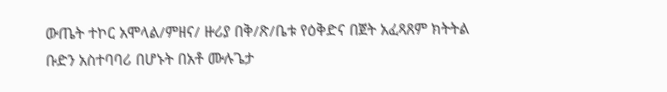ውጤት ተኮር አሞላል/ምዘና/ ዙሪያ በቅ/ጽ/ቤቱ የዕቅድና በጀት አፈጻጸም ክትትል ቡድን አስተባባሪ በሆኑት በአቶ ሙሉጌታ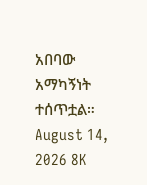አበባው አማካኝነት ተሰጥቷል።
August 14, 2026 8K